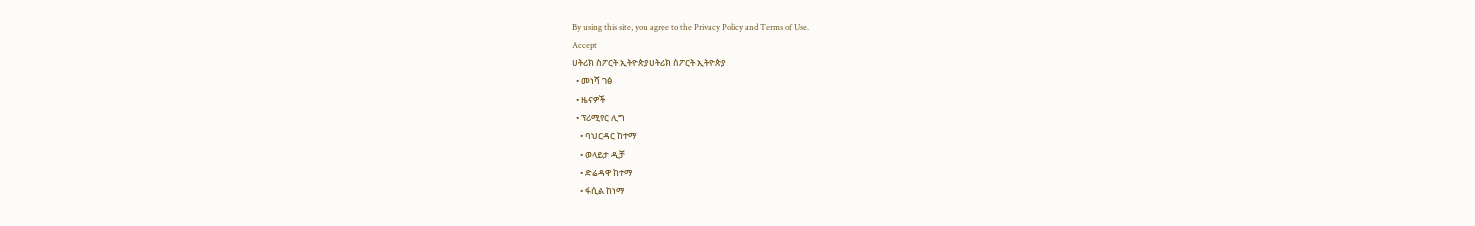By using this site, you agree to the Privacy Policy and Terms of Use.
Accept
ሀትሪክ ስፖርት ኢትዮጵያሀትሪክ ስፖርት ኢትዮጵያ
  • መነሻ ገፅ
  • ዜናዎች
  • ፕሪሚየር ሊግ
    • ባህርዳር ከተማ
    • ወላይታ ዲቻ
    • ድሬዳዋ ከተማ
    • ፋሲል ከነማ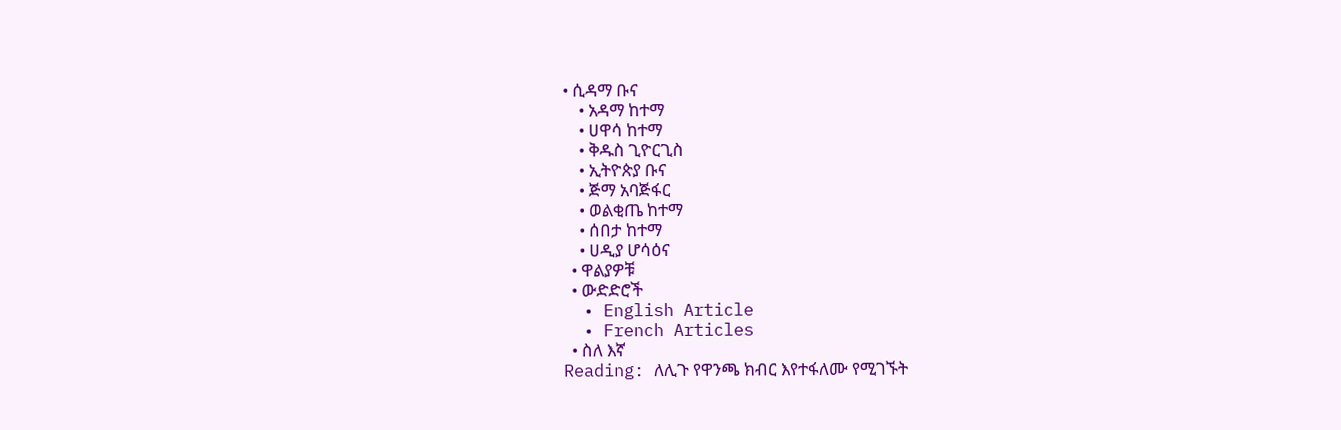• ሲዳማ ቡና
    • አዳማ ከተማ
    • ሀዋሳ ከተማ
    • ቅዱስ ጊዮርጊስ
    • ኢትዮጵያ ቡና
    • ጅማ አባጅፋር
    • ወልቂጤ ከተማ
    • ሰበታ ከተማ
    • ሀዲያ ሆሳዕና
  • ዋልያዎቹ
  • ውድድሮች
  • English Article
  • French Articles
  • ስለ እኛ
Reading: ለሊጉ የዋንጫ ክብር እየተፋለሙ የሚገኙት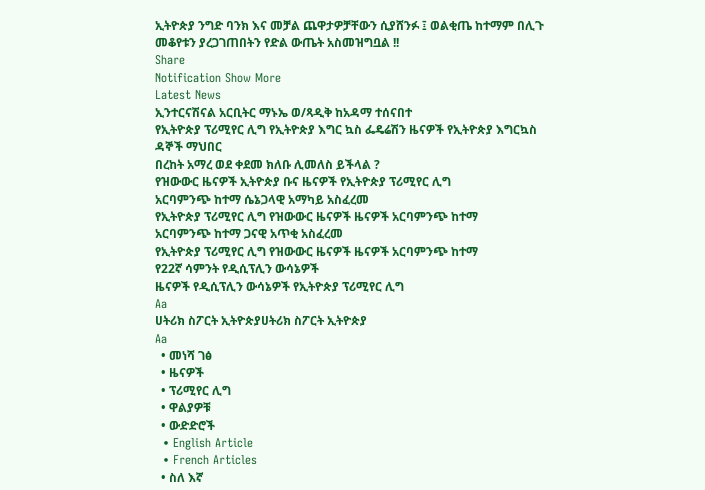ኢትዮጵያ ንግድ ባንክ እና መቻል ጨዋታዎቻቸውን ሲያሸንፉ ፤ ወልቂጤ ከተማም በሊጉ መቆየቱን ያረጋገጠበትን የድል ውጤት አስመዝግቧል !!
Share
Notification Show More
Latest News
ኢንተርናሽናል አርቢትር ማኑኤ ወ/ጻዲቅ ከአዳማ ተሰናበተ
የኢትዮጵያ ፕሪሚየር ሊግ የኢትዮጵያ እግር ኳስ ፌዴሬሽን ዜናዎች የኢትዮጵያ እግርኳስ ዳኞች ማህበር
በረከት አማረ ወደ ቀደመ ክለቡ ሊመለስ ይችላል ?
የዝውውር ዜናዎች ኢትዮጵያ ቡና ዜናዎች የኢትዮጵያ ፕሪሚየር ሊግ
አርባምንጭ ከተማ ሴኔጋላዊ አማካይ አስፈረመ
የኢትዮጵያ ፕሪሚየር ሊግ የዝውውር ዜናዎች ዜናዎች አርባምንጭ ከተማ
አርባምንጭ ከተማ ጋናዊ አጥቂ አስፈረመ
የኢትዮጵያ ፕሪሚየር ሊግ የዝውውር ዜናዎች ዜናዎች አርባምንጭ ከተማ
የ22ኛ ሳምንት የዲሲፕሊን ውሳኔዎች
ዜናዎች የዲሲፕሊን ውሳኔዎች የኢትዮጵያ ፕሪሚየር ሊግ
Aa
ሀትሪክ ስፖርት ኢትዮጵያሀትሪክ ስፖርት ኢትዮጵያ
Aa
  • መነሻ ገፅ
  • ዜናዎች
  • ፕሪሚየር ሊግ
  • ዋልያዎቹ
  • ውድድሮች
  • English Article
  • French Articles
  • ስለ እኛ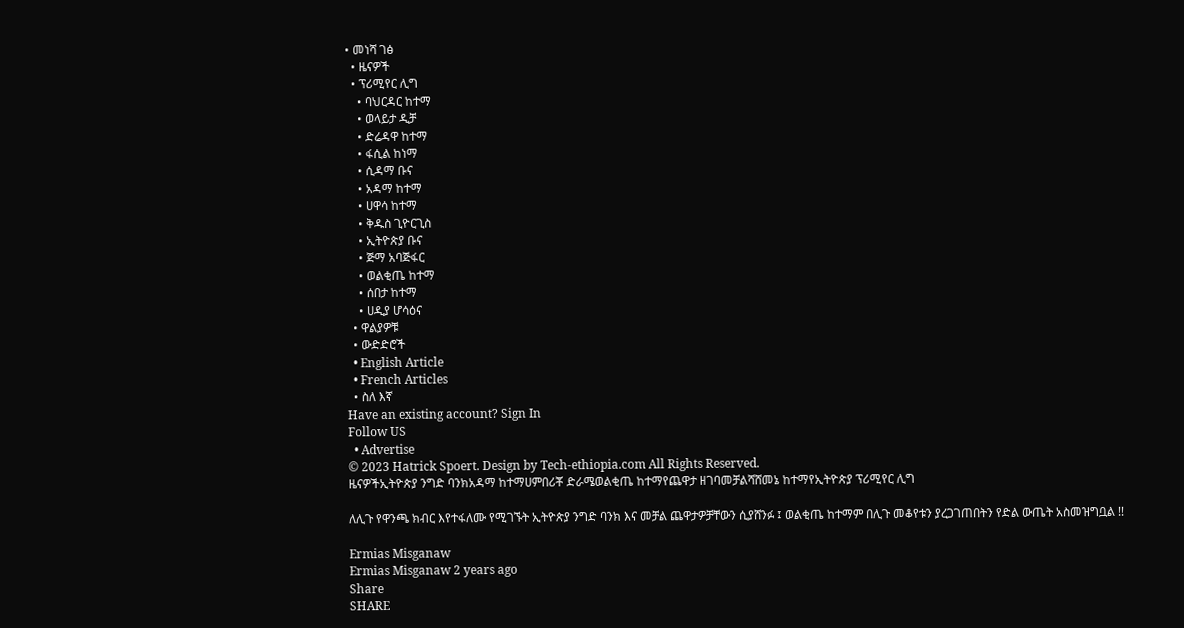• መነሻ ገፅ
  • ዜናዎች
  • ፕሪሚየር ሊግ
    • ባህርዳር ከተማ
    • ወላይታ ዲቻ
    • ድሬዳዋ ከተማ
    • ፋሲል ከነማ
    • ሲዳማ ቡና
    • አዳማ ከተማ
    • ሀዋሳ ከተማ
    • ቅዱስ ጊዮርጊስ
    • ኢትዮጵያ ቡና
    • ጅማ አባጅፋር
    • ወልቂጤ ከተማ
    • ሰበታ ከተማ
    • ሀዲያ ሆሳዕና
  • ዋልያዎቹ
  • ውድድሮች
  • English Article
  • French Articles
  • ስለ እኛ
Have an existing account? Sign In
Follow US
  • Advertise
© 2023 Hatrick Spoert. Design by Tech-ethiopia.com All Rights Reserved.
ዜናዎችኢትዮጵያ ንግድ ባንክአዳማ ከተማሀምበሪቾ ድራሜወልቂጤ ከተማየጨዋታ ዘገባመቻልሻሸመኔ ከተማየኢትዮጵያ ፕሪሚየር ሊግ

ለሊጉ የዋንጫ ክብር እየተፋለሙ የሚገኙት ኢትዮጵያ ንግድ ባንክ እና መቻል ጨዋታዎቻቸውን ሲያሸንፉ ፤ ወልቂጤ ከተማም በሊጉ መቆየቱን ያረጋገጠበትን የድል ውጤት አስመዝግቧል !!

Ermias Misganaw
Ermias Misganaw 2 years ago
Share
SHARE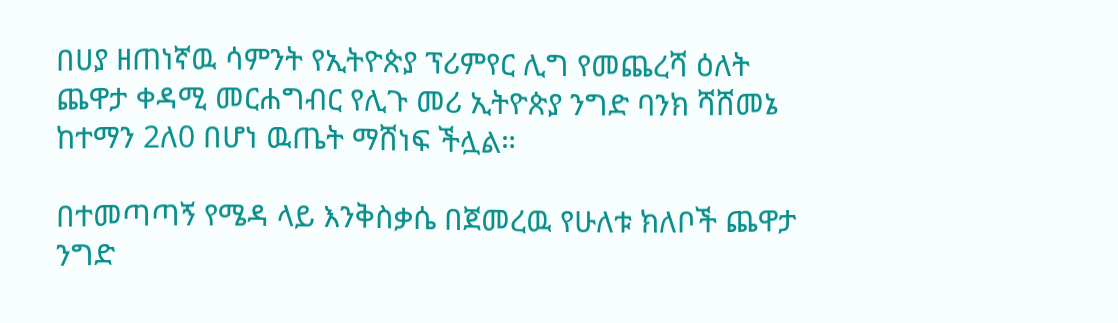በሀያ ዘጠነኛዉ ሳምንት የኢትዮጵያ ፕሪምየር ሊግ የመጨረሻ ዕለት ጨዋታ ቀዳሚ መርሐግብር የሊጉ መሪ ኢትዮጵያ ንግድ ባንክ ሻሸመኔ ከተማን 2ለ0 በሆነ ዉጤት ማሸነፍ ችሏል።

በተመጣጣኝ የሜዳ ላይ እንቅስቃሴ በጀመረዉ የሁለቱ ክለቦች ጨዋታ ንግድ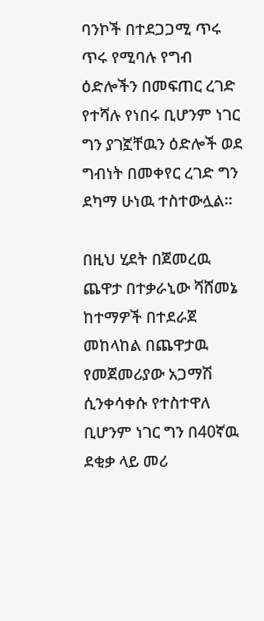ባንኮች በተደጋጋሚ ጥሩ ጥሩ የሚባሉ የግብ ዕድሎችን በመፍጠር ረገድ የተሻሉ የነበሩ ቢሆንም ነገር ግን ያገኟቸዉን ዕድሎች ወደ ግብነት በመቀየር ረገድ ግን ደካማ ሁነዉ ተስተውሏል።

በዚህ ሂደት በጀመረዉ ጨዋታ በተቃራኒው ሻሸመኔ ከተማዎች በተደራጀ መከላከል በጨዋታዉ የመጀመሪያው አጋማሽ ሲንቀሳቀሱ የተስተዋለ ቢሆንም ነገር ግን በ40ኛዉ ደቂቃ ላይ መሪ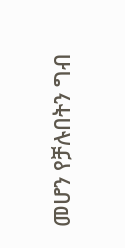መሆን የቻሉበትን ግብ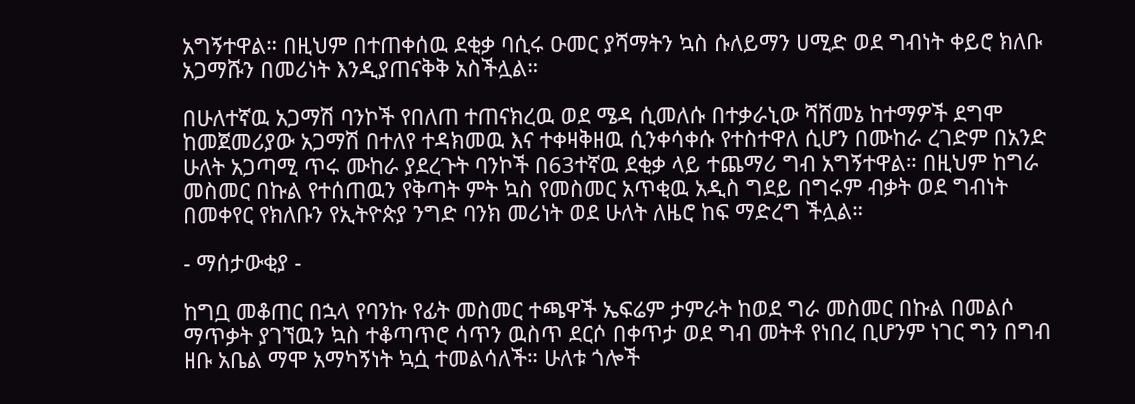አግኝተዋል። በዚህም በተጠቀሰዉ ደቂቃ ባሲሩ ዑመር ያሻማትን ኳስ ሱለይማን ሀሚድ ወደ ግብነት ቀይሮ ክለቡ አጋማሹን በመሪነት እንዲያጠናቅቅ አስችሏል።

በሁለተኛዉ አጋማሽ ባንኮች የበለጠ ተጠናክረዉ ወደ ሜዳ ሲመለሱ በተቃራኒው ሻሸመኔ ከተማዎች ደግሞ ከመጀመሪያው አጋማሽ በተለየ ተዳክመዉ እና ተቀዛቅዘዉ ሲንቀሳቀሱ የተስተዋለ ሲሆን በሙከራ ረገድም በአንድ ሁለት አጋጣሚ ጥሩ ሙከራ ያደረጉት ባንኮች በ63ተኛዉ ደቂቃ ላይ ተጨማሪ ግብ አግኝተዋል። በዚህም ከግራ መስመር በኩል የተሰጠዉን የቅጣት ምት ኳስ የመስመር አጥቂዉ አዲስ ግደይ በግሩም ብቃት ወደ ግብነት በመቀየር የክለቡን የኢትዮጵያ ንግድ ባንክ መሪነት ወደ ሁለት ለዜሮ ከፍ ማድረግ ችሏል።

- ማሰታውቂያ -

ከግቧ መቆጠር በኋላ የባንኩ የፊት መስመር ተጫዋች ኤፍሬም ታምራት ከወደ ግራ መስመር በኩል በመልሶ ማጥቃት ያገኘዉን ኳስ ተቆጣጥሮ ሳጥን ዉስጥ ደርሶ በቀጥታ ወደ ግብ መትቶ የነበረ ቢሆንም ነገር ግን በግብ ዘቡ አቤል ማሞ አማካኝነት ኳሷ ተመልሳለች። ሁለቱ ጎሎች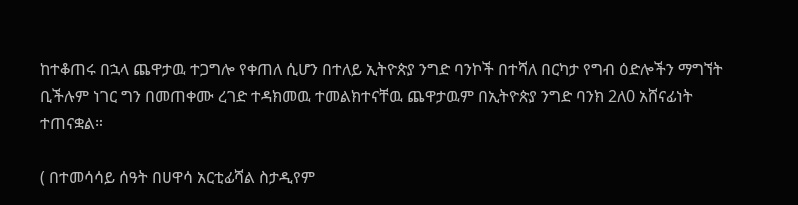ከተቆጠሩ በኋላ ጨዋታዉ ተጋግሎ የቀጠለ ሲሆን በተለይ ኢትዮጵያ ንግድ ባንኮች በተሻለ በርካታ የግብ ዕድሎችን ማግኘት ቢችሉም ነገር ግን በመጠቀሙ ረገድ ተዳክመዉ ተመልክተናቸዉ ጨዋታዉም በኢትዮጵያ ንግድ ባንክ 2ለ0 አሸናፊነት ተጠናቋል።

( በተመሳሳይ ሰዓት በሀዋሳ አርቲፊሻል ስታዲየም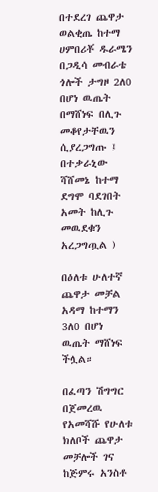በተደረገ ጨዋታ ወልቂጤ ከተማ ሀምበሪቾ ዱራሜን በጋዲሳ መብራቴ ጎሎች ታግዞ 2ለ0 በሆነ ዉጤት በማሸነፍ በሊጉ መቆየታቸዉን ሲያረጋግጡ ፤ በተቃራኒው ሻሸመኔ ከተማ ደግሞ ባደገበት አመት ከሊጉ መዉደቁን አረጋግጧል )

በዕለቱ ሁለተኛ ጨዋታ መቻል አዳማ ከተማን 3ለ0 በሆነ ዉጤት ማሸነፍ ችሏል።

በፈጣን ሽግግር በጀመረዉ የአመሻሹ የሁለቱ ክለቦች ጨዋታ መቻሎች ገና ከጅምሩ አንስቶ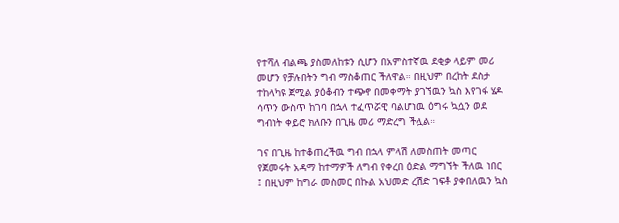የተሻለ ብልጫ ያስመለከቱን ሲሆን በአምስተኛዉ ደቂቃ ላይም መሪ መሆን የቻሉበትን ግብ ማስቆጠር ችለዋል። በዚህም በረከት ደስታ ተከላካዩ ጀሚል ያዕቆብን ተጭኖ በመቀማት ያገኘዉን ኳስ እየገፋ ሄዶ ሳጥን ውስጥ ከገባ በኋላ ተፈጥሯዊ ባልሆነዉ ዕግሩ ኳሷን ወደ ግብነት ቀይሮ ክለቡን በጊዜ መሪ ማድረግ ችሏል።

ገና በጊዜ ከተቆጠረችዉ ግብ በኋላ ምላሽ ለመስጠት መጣር የጀመሩት አዳማ ከተማዎች ለግብ የቀረበ ዕድል ማግኘት ችለዉ ነበር ፤ በዚህም ከግራ መስመር በኩል አህመድ ረሽድ ገፍቶ ያቀበለዉን ኳስ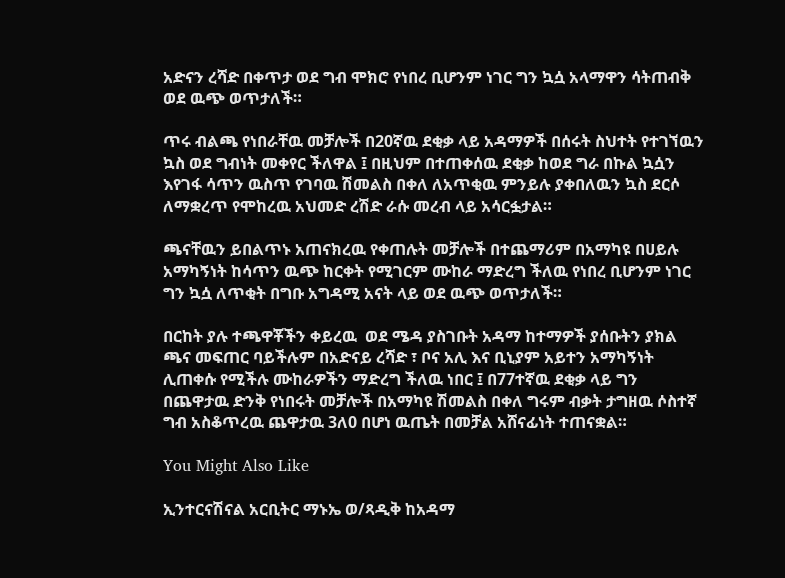አድናን ረሻድ በቀጥታ ወደ ግብ ሞክሮ የነበረ ቢሆንም ነገር ግን ኳሷ አላማዋን ሳትጠብቅ ወደ ዉጭ ወጥታለች።

ጥሩ ብልጫ የነበራቸዉ መቻሎች በ20ኛዉ ደቂቃ ላይ አዳማዎች በሰሩት ስህተት የተገኘዉን ኳስ ወደ ግብነት መቀየር ችለዋል ፤ በዚህም በተጠቀሰዉ ደቂቃ ከወደ ግራ በኩል ኳሷን እየገፋ ሳጥን ዉስጥ የገባዉ ሽመልስ በቀለ ለአጥቂዉ ምንይሉ ያቀበለዉን ኳስ ደርሶ ለማቋረጥ የሞከረዉ አህመድ ረሽድ ራሱ መረብ ላይ አሳርፏታል።

ጫናቸዉን ይበልጥኑ አጠናክረዉ የቀጠሉት መቻሎች በተጨማሪም በአማካዩ በሀይሉ አማካኝነት ከሳጥን ዉጭ ከርቀት የሚገርም ሙከራ ማድረግ ችለዉ የነበረ ቢሆንም ነገር ግን ኳሷ ለጥቂት በግቡ አግዳሚ አናት ላይ ወደ ዉጭ ወጥታለች።

በርከት ያሉ ተጫዋቾችን ቀይረዉ  ወደ ሜዳ ያስገቡት አዳማ ከተማዎች ያሰቡትን ያክል ጫና መፍጠር ባይችሉም በአድናይ ረሻድ ፣ ቦና አሊ እና ቢኒያም አይተን አማካኝነት ሊጠቀሱ የሚችሉ ሙከራዎችን ማድረግ ችለዉ ነበር ፤ በ77ተኛዉ ደቂቃ ላይ ግን በጨዋታዉ ድንቅ የነበሩት መቻሎች በአማካዩ ሽመልስ በቀለ ግሩም ብቃት ታግዘዉ ሶስተኛ ግብ አስቆጥረዉ ጨዋታዉ 3ለ0 በሆነ ዉጤት በመቻል አሸናፊነት ተጠናቋል።

You Might Also Like

ኢንተርናሽናል አርቢትር ማኑኤ ወ/ጻዲቅ ከአዳማ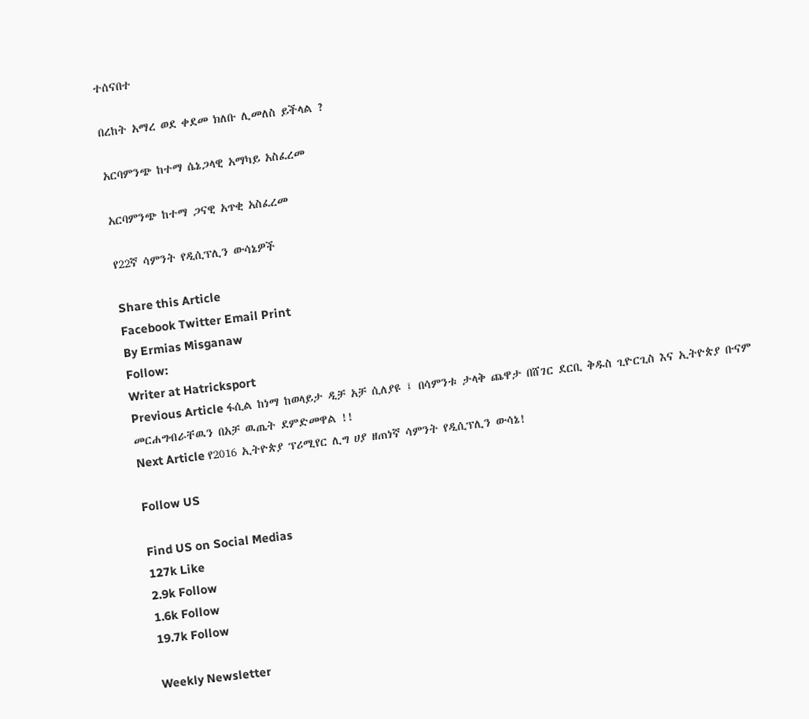ተሰናበተ

በረከት አማረ ወደ ቀደመ ክለቡ ሊመለስ ይችላል ?

አርባምንጭ ከተማ ሴኔጋላዊ አማካይ አስፈረመ

አርባምንጭ ከተማ ጋናዊ አጥቂ አስፈረመ

የ22ኛ ሳምንት የዲሲፕሊን ውሳኔዎች

Share this Article
Facebook Twitter Email Print
By Ermias Misganaw
Follow:
Writer at Hatricksport
Previous Article ፋሲል ከነማ ከወላይታ ዲቻ አቻ ሲለያዩ ፤ በሳምንቱ ታላቅ ጨዋታ በሸገር ደርቢ ቅዱስ ጊዮርጊስ እና ኢትዮጵያ ቡናም መርሐግብራቸዉን በአቻ ዉጤት ደምድመዋል !!
Next Article የ2016 ኢትዮጵያ ፕሪሚየር ሊግ ሀያ ዘጠነኛ ሳምንት የዲሲፕሊን ውሳኔ!

Follow US

Find US on Social Medias
127k Like
2.9k Follow
1.6k Follow
19.7k Follow

Weekly Newsletter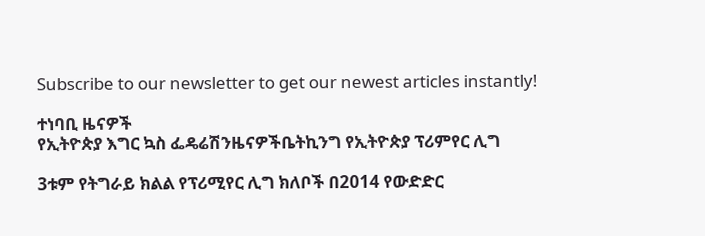Subscribe to our newsletter to get our newest articles instantly!

ተነባቢ ዜናዎች
የኢትዮጵያ እግር ኳስ ፌዴሬሽንዜናዎችቤትኪንግ የኢትዮጵያ ፕሪምየር ሊግ

3ቱም የትግራይ ክልል የፕሪሚየር ሊግ ክለቦች በ2014 የውድድር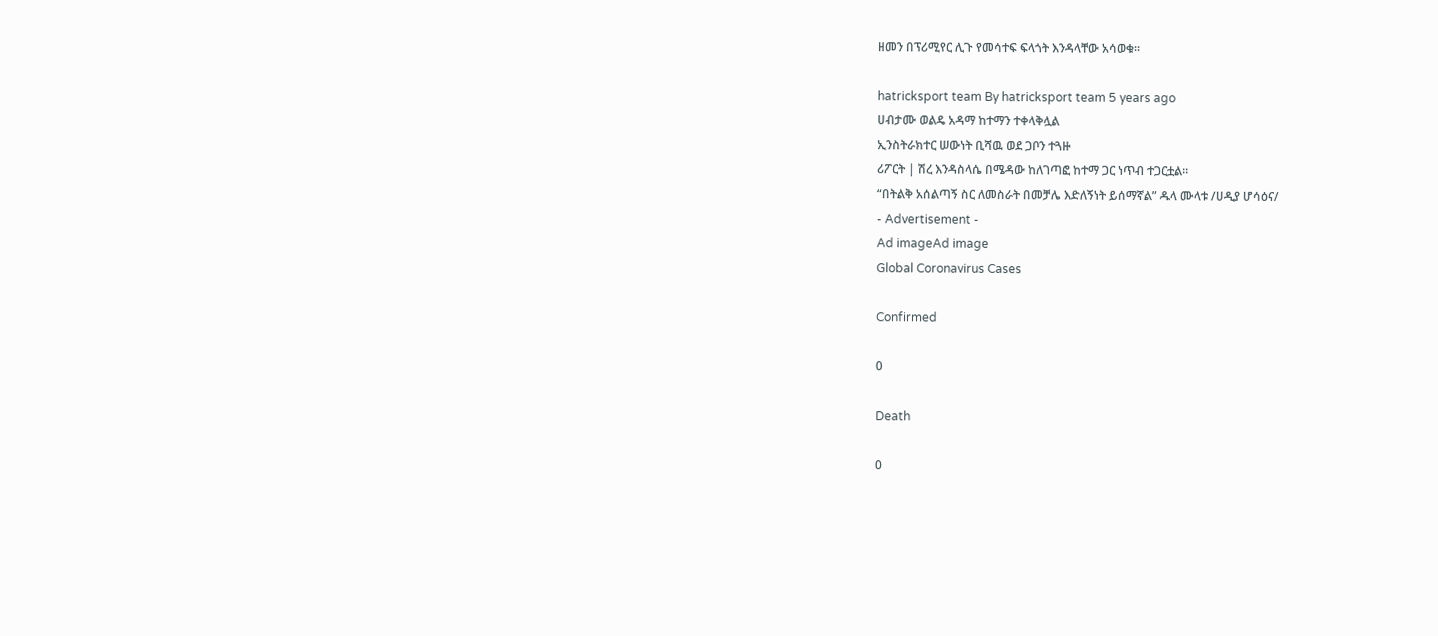ዘመን በፕሪሚየር ሊጉ የመሳተፍ ፍላጎት እንዳላቸው አሳወቁ።

hatricksport team By hatricksport team 5 years ago
ሀብታሙ ወልዴ አዳማ ከተማን ተቀላቅሏል
ኢንስትራክተር ሠውነት ቢሻዉ ወደ ጋቦን ተጓዙ
ሪፖርት | ሽረ እንዳስላሴ በሜዳው ከለገጣፎ ከተማ ጋር ነጥብ ተጋርቷል፡፡
“በትልቅ አሰልጣኝ ስር ለመስራት በመቻሌ እድለኝነት ይሰማኛል” ዱላ ሙላቱ /ሀዲያ ሆሳዕና/
- Advertisement -
Ad imageAd image
Global Coronavirus Cases

Confirmed

0

Death

0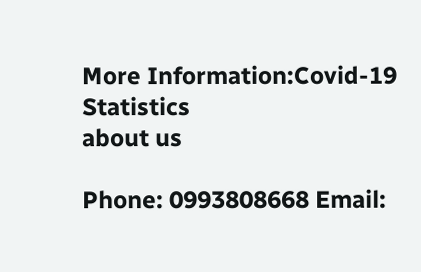More Information:Covid-19 Statistics
about us

Phone: 0993808668 Email: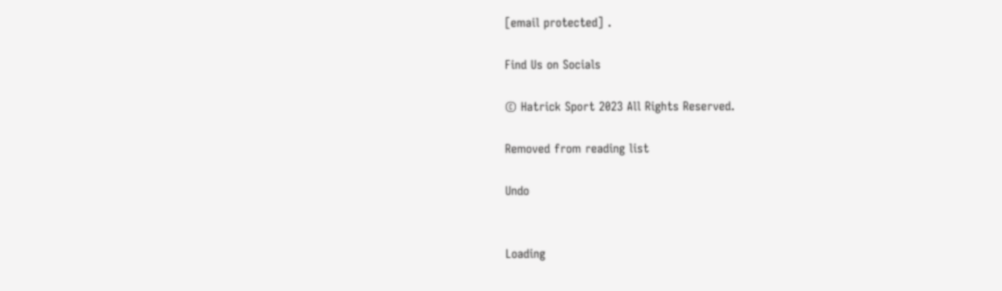[email protected] .

Find Us on Socials

© Hatrick Sport 2023 All Rights Reserved.

Removed from reading list

Undo


Loading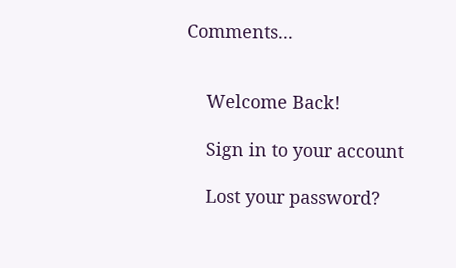Comments...


    Welcome Back!

    Sign in to your account

    Lost your password?